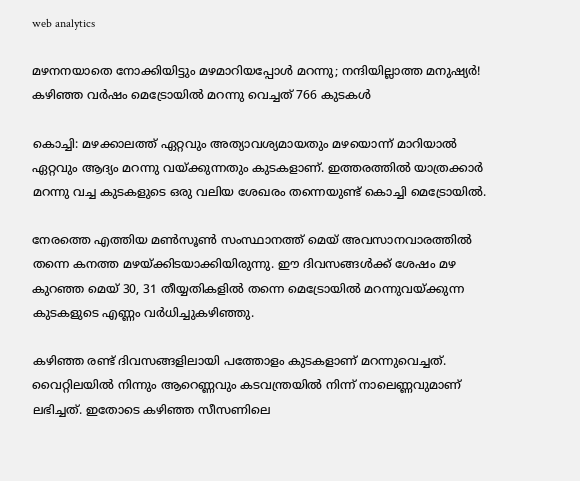web analytics

മഴനനയാതെ നോക്കിയിട്ടും മഴമാറിയപ്പോൾ മറന്നു; നന്ദിയില്ലാത്ത മനുഷ്യർ! കഴിഞ്ഞ വർഷം മെട്രോയിൽ മറന്നു വെച്ചത് 766 കുടകൾ

കൊച്ചി: മഴക്കാലത്ത് ഏറ്റവും അത്യാവശ്യമായതും മഴയൊന്ന് മാറിയാൽ ഏറ്റവും ആദ്യം മറന്നു വയ്ക്കുന്നതും കുടകളാണ്. ഇത്തരത്തിൽ യാത്രക്കാർ മറന്നു വച്ച കുടകളുടെ ഒരു വലിയ ശേഖരം തന്നെയുണ്ട് കൊച്ചി മെട്രോയിൽ.

നേരത്തെ എത്തിയ മൺസൂൺ സംസ്ഥാനത്ത് മെയ് അവസാനവാരത്തിൽ തന്നെ കനത്ത മഴയ്ക്കിടയാക്കിയിരുന്നു. ഈ ദിവസങ്ങൾക്ക് ശേഷം മഴ കുറഞ്ഞ മെയ് 30, 31 തീയ്യതികളിൽ തന്നെ മെട്രോയിൽ മറന്നുവയ്ക്കുന്ന കുടകളുടെ എണ്ണം വർധിച്ചുകഴിഞ്ഞു.

കഴിഞ്ഞ രണ്ട് ദിവസങ്ങളിലായി പത്തോളം കുടകളാണ് മറന്നുവെച്ചത്. വൈറ്റിലയിൽ നിന്നും ആറെണ്ണവും കടവന്ത്രയിൽ നിന്ന് നാലെണ്ണവുമാണ് ലഭിച്ചത്. ഇതോടെ കഴിഞ്ഞ സീസണിലെ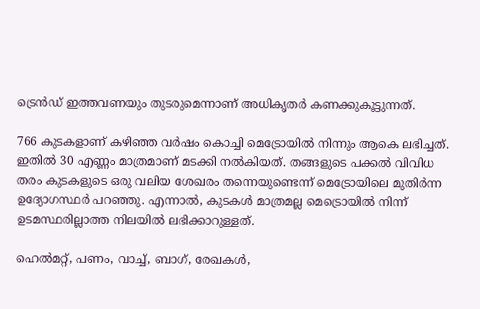ട്രെൻഡ് ഇത്തവണയും തുടരുമെന്നാണ് അധികൃതർ കണക്കുകൂട്ടുന്നത്.

766 കുടകളാണ് കഴിഞ്ഞ വർഷം കൊച്ചി മെട്രോയിൽ നിന്നും ആകെ ലഭിച്ചത്. ഇതിൽ 30 എണ്ണം മാത്രമാണ് മടക്കി നൽകിയത്. തങ്ങളുടെ പക്കൽ വിവിധ തരം കുടകളുടെ ഒരു വലിയ ശേഖരം തന്നെയുണ്ടെന്ന് മെട്രോയിലെ മുതിർന്ന ഉദ്യോഗസ്ഥർ പറഞ്ഞു. എന്നാൽ, കുടകൾ മാത്രമല്ല മെട്രൊയിൽ നിന്ന് ഉടമസ്ഥരില്ലാത്ത നിലയിൽ ലഭിക്കാറുള്ളത്.

ഹെൽമറ്റ്, പണം, വാച്ച്, ബാഗ്, രേഖകൾ,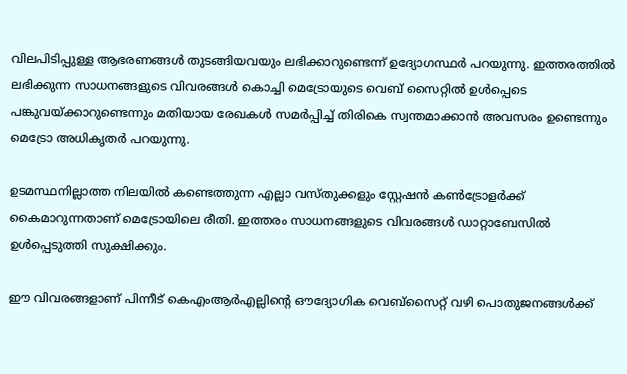വിലപിടിപ്പുള്ള ആഭരണങ്ങൾ തുടങ്ങിയവയും ലഭിക്കാറുണ്ടെന്ന് ഉദ്യോഗസ്ഥർ പറയുന്നു. ഇത്തരത്തിൽ ലഭിക്കുന്ന സാധനങ്ങളുടെ വിവരങ്ങൾ കൊച്ചി മെട്രോയുടെ വെബ് സൈറ്റിൽ ഉൾപ്പെടെ പങ്കുവയ്ക്കാറുണ്ടെന്നും മതിയായ രേഖകൾ സമർപ്പിച്ച് തിരികെ സ്വന്തമാക്കാൻ അവസരം ഉണ്ടെന്നും മെട്രോ അധികൃതർ പറയുന്നു.

ഉടമസ്ഥനില്ലാത്ത നിലയിൽ കണ്ടെത്തുന്ന എല്ലാ വസ്തുക്കളും സ്റ്റേഷൻ കൺട്രോളർക്ക് കൈമാറുന്നതാണ് മെട്രോയിലെ രീതി. ഇത്തരം സാധനങ്ങളുടെ വിവരങ്ങൾ ഡാറ്റാബേസിൽ ഉൾപ്പെടുത്തി സുക്ഷിക്കും.

ഈ വിവരങ്ങളാണ് പിന്നീട് കെഎംആർഎല്ലിന്റെ ഔദ്യോഗിക വെബ്‌സൈറ്റ് വഴി പൊതുജനങ്ങൾക്ക്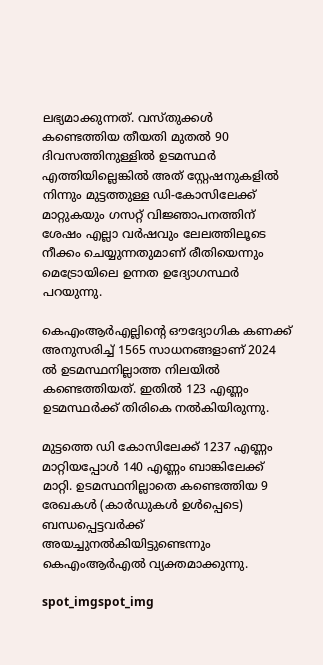ലഭ്യമാക്കുന്നത്. വസ്തുക്കൾ കണ്ടെത്തിയ തീയതി മുതൽ 90 ദിവസത്തിനുള്ളിൽ ഉടമസ്ഥർ എത്തിയില്ലെങ്കിൽ അത് സ്റ്റേഷനുകളിൽ നിന്നും മുട്ടത്തുള്ള ഡി-കോസിലേക്ക് മാറ്റുകയും ഗസറ്റ് വിജ്ഞാപനത്തിന് ശേഷം എല്ലാ വർഷവും ലേലത്തിലൂടെ നീക്കം ചെയ്യുന്നതുമാണ് രീതിയെന്നും മെട്രോയിലെ ഉന്നത ഉദ്യോഗസ്ഥർ പറയുന്നു.

കെഎംആർഎല്ലിന്റെ ഔദ്യോഗിക കണക്ക് അനുസരിച്ച് 1565 സാധനങ്ങളാണ് 2024 ൽ ഉടമസ്ഥനില്ലാത്ത നിലയിൽ കണ്ടെത്തിയത്. ഇതിൽ 123 എണ്ണം ഉടമസ്ഥർക്ക് തിരികെ നൽകിയിരുന്നു.

മുട്ടത്തെ ഡി കോസിലേക്ക് 1237 എണ്ണം മാറ്റിയപ്പോൾ 140 എണ്ണം ബാങ്കിലേക്ക് മാറ്റി. ഉടമസ്ഥനില്ലാതെ കണ്ടെത്തിയ 9 രേഖകൾ (കാർഡുകൾ ഉൾപ്പെടെ) ബന്ധപ്പെട്ടവർക്ക് അയച്ചുനൽകിയിട്ടുണ്ടെന്നും കെഎംആർഎൽ വ്യക്തമാക്കുന്നു.

spot_imgspot_img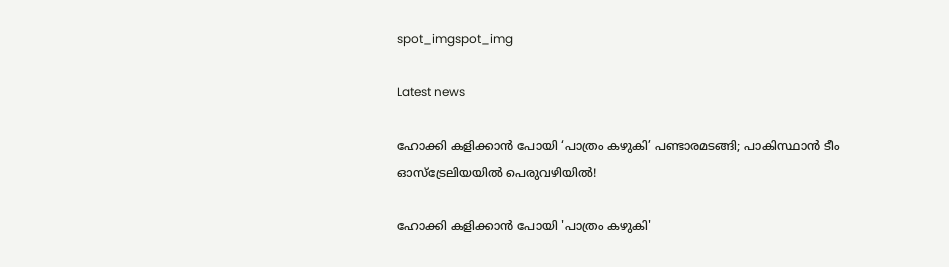spot_imgspot_img

Latest news

ഹോക്കി കളിക്കാൻ പോയി ‘പാത്രം കഴുകി’ പണ്ടാരമടങ്ങി; പാകിസ്ഥാൻ ടീം ഓസ്‌ട്രേലിയയിൽ പെരുവഴിയിൽ!

ഹോക്കി കളിക്കാൻ പോയി 'പാത്രം കഴുകി'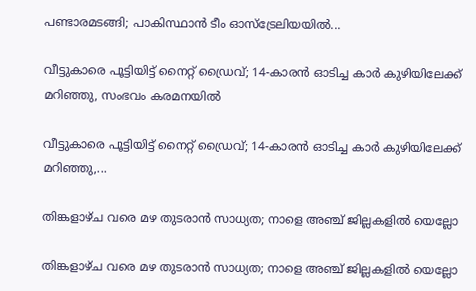പണ്ടാരമടങ്ങി; പാകിസ്ഥാൻ ടീം ഓസ്‌ട്രേലിയയിൽ...

വീട്ടുകാരെ പൂട്ടിയിട്ട് നൈറ്റ് ഡ്രൈവ്; 14-കാരൻ ഓടിച്ച കാർ കുഴിയിലേക്ക് മറിഞ്ഞു, സംഭവം കരമനയിൽ

വീട്ടുകാരെ പൂട്ടിയിട്ട് നൈറ്റ് ഡ്രൈവ്; 14-കാരൻ ഓടിച്ച കാർ കുഴിയിലേക്ക് മറിഞ്ഞു,...

തിങ്കളാഴ്ച വരെ മഴ തുടരാൻ സാധ്യത; നാളെ അഞ്ച് ജില്ലകളിൽ യെല്ലോ

തിങ്കളാഴ്ച വരെ മഴ തുടരാൻ സാധ്യത; നാളെ അഞ്ച് ജില്ലകളിൽ യെല്ലോ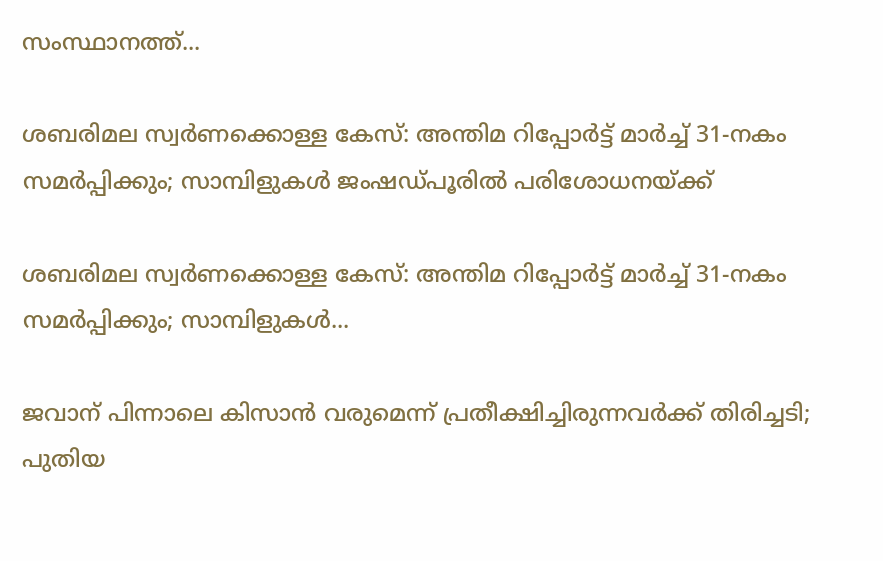സംസ്ഥാനത്ത്...

ശബരിമല സ്വർണക്കൊള്ള കേസ്: അന്തിമ റിപ്പോർട്ട് മാർച്ച് 31-നകം സമർപ്പിക്കും; സാമ്പിളുകൾ ജംഷഡ്പൂരിൽ പരിശോധനയ്ക്ക്

ശബരിമല സ്വർണക്കൊള്ള കേസ്: അന്തിമ റിപ്പോർട്ട് മാർച്ച് 31-നകം സമർപ്പിക്കും; സാമ്പിളുകൾ...

ജവാന് പിന്നാലെ കിസാൻ വരുമെന്ന് പ്രതീക്ഷിച്ചിരുന്നവർക്ക് തിരിച്ചടി; പുതിയ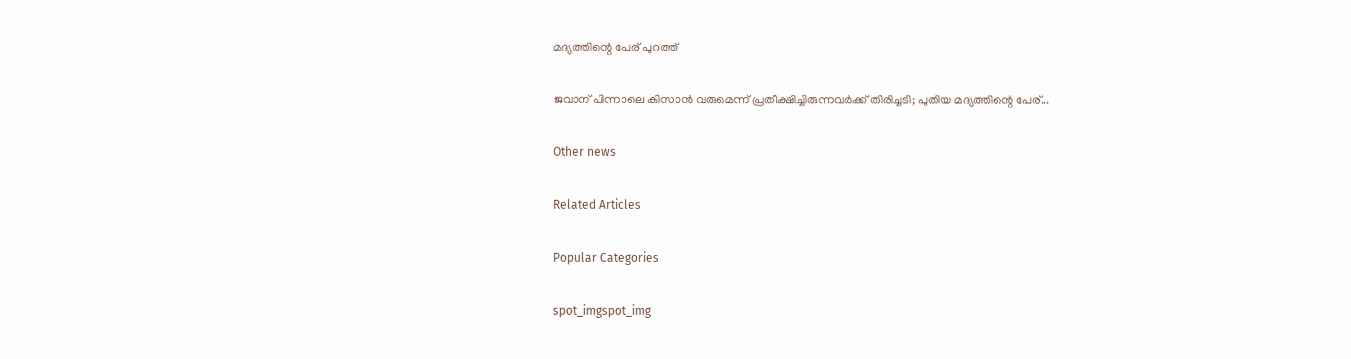മദ്യത്തിന്റെ പേര് പുറത്ത്

ജവാന് പിന്നാലെ കിസാൻ വരുമെന്ന് പ്രതീക്ഷിച്ചിരുന്നവർക്ക് തിരിച്ചടി; പുതിയ മദ്യത്തിന്റെ പേര്...

Other news

Related Articles

Popular Categories

spot_imgspot_img